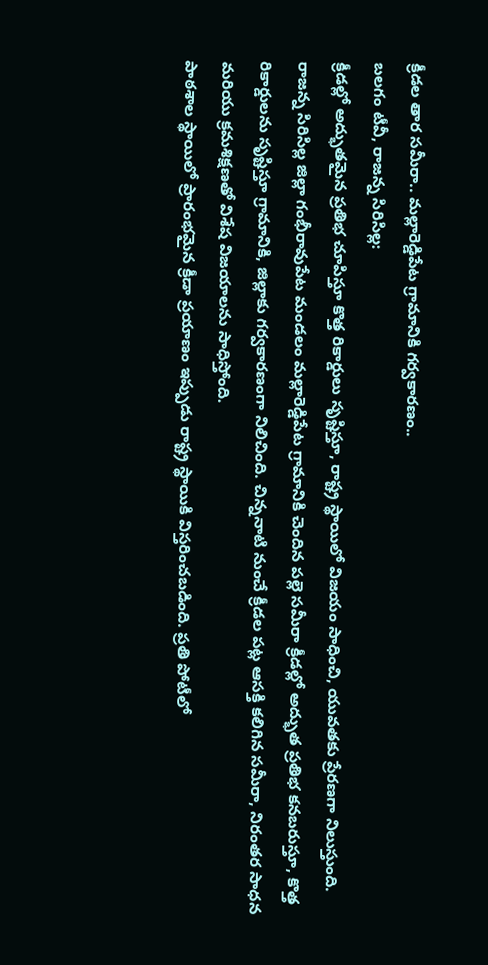క్రీడల తార సమీరా.. మల్లారెడ్డిపేట గ్రామానికి గర్వకారణం..
బలగం టీవీ, రాజన్న సిరిసిల్ల:
క్రీడల్లో అద్భుతమైన ప్రతిభ చూపిస్తూ కొత్త రికార్డులు సృష్టిస్తూ, రాష్ట్ర స్థాయిలో విజయం సాధించి, యువతకు ప్రేరణగా నిలుస్తుంది. రాజన్న సిరిసిల్ల జిల్లా గంభీరావుపేట మండలం మల్లారెడ్డిపేట గ్రామానికి చెందిన పల్లె సమీరా క్రీడల్లో అద్భుత ప్రతిభ కనబరుస్తూ, కొత్త రికార్డులను సృష్టిస్తూ గ్రామానికి, జిల్లాకు గర్వకారణంగా నిలిచింది. చిన్ననాటి నుంచే క్రీడల పట్ల ఆసక్తి కలిగిన సమీరా, నిరంతర సాధన మరియు క్రమశిక్షణతో విశేష విజయాలను సాధిస్తోంది.
పాఠశాల స్థాయిలో ప్రారంభమైన క్రీడా ప్రయాణం ఇప్పుడు రాష్ట్ర స్థాయికి విస్తరించబడింది. ప్రతి పోటీలో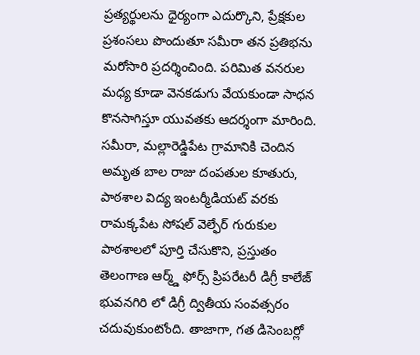ప్రత్యర్థులను ధైర్యంగా ఎదుర్కొని, ప్రేక్షకుల ప్రశంసలు పొందుతూ సమీరా తన ప్రతిభను మరోసారి ప్రదర్శించింది. పరిమిత వనరుల మధ్య కూడా వెనకడుగు వేయకుండా సాధన కొనసాగిస్తూ యువతకు ఆదర్శంగా మారింది.
సమీరా, మల్లారెడ్డిపేట గ్రామానికి చెందిన అమృత బాల రాజు దంపతుల కూతురు, పాఠశాల విద్య ఇంటర్మీడియట్ వరకు రామక్కపేట సోషల్ వెల్ఫేర్ గురుకుల పాఠశాలలో పూర్తి చేసుకొని, ప్రస్తుతం తెలంగాణ ఆర్మ్డ్ ఫోర్స్ ప్రిపరేటరీ డిగ్రీ కాలేజ్ భువనగిరి లో డిగ్రీ ద్వితీయ సంవత్సరం చదువుకుంటోంది. తాజాగా, గత డిసెంబర్లో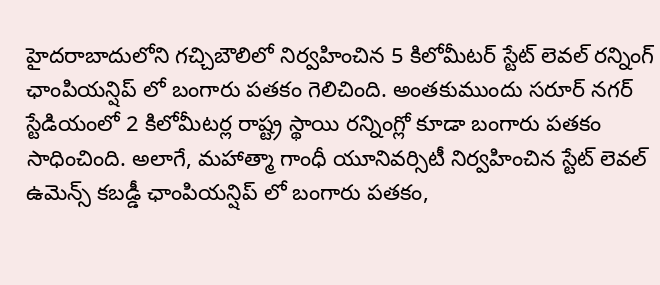హైదరాబాదులోని గచ్చిబౌలిలో నిర్వహించిన 5 కిలోమీటర్ స్టేట్ లెవల్ రన్నింగ్ ఛాంపియన్షిప్ లో బంగారు పతకం గెలిచింది. అంతకుముందు సరూర్ నగర్ స్టేడియంలో 2 కిలోమీటర్ల రాష్ట్ర స్థాయి రన్నింగ్లో కూడా బంగారు పతకం సాధించింది. అలాగే, మహాత్మా గాంధీ యూనివర్సిటీ నిర్వహించిన స్టేట్ లెవల్ ఉమెన్స్ కబడ్డీ ఛాంపియన్షిప్ లో బంగారు పతకం,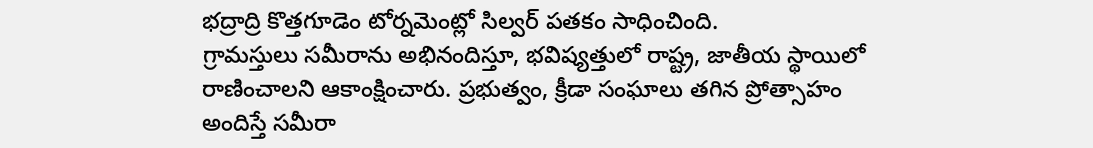భద్రాద్రి కొత్తగూడెం టోర్నమెంట్లో సిల్వర్ పతకం సాధించింది.
గ్రామస్తులు సమీరాను అభినందిస్తూ, భవిష్యత్తులో రాష్ట్ర, జాతీయ స్థాయిలో రాణించాలని ఆకాంక్షించారు. ప్రభుత్వం, క్రీడా సంఘాలు తగిన ప్రోత్సాహం అందిస్తే సమీరా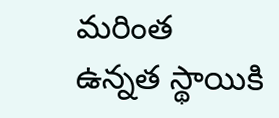మరింత ఉన్నత స్థాయికి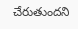చేరుతుందని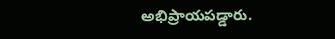అభిప్రాయపడ్డారు.